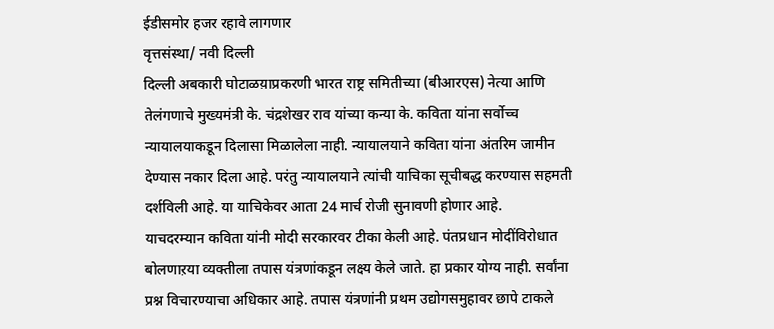ईडीसमोर हजर रहावे लागणार
वृत्तसंस्था/ नवी दिल्ली
दिल्ली अबकारी घोटाळय़ाप्रकरणी भारत राष्ट्र समितीच्या (बीआरएस) नेत्या आणि तेलंगणाचे मुख्यमंत्री के. चंद्रशेखर राव यांच्या कन्या के. कविता यांना सर्वोच्च न्यायालयाकडून दिलासा मिळालेला नाही. न्यायालयाने कविता यांना अंतरिम जामीन देण्यास नकार दिला आहे. परंतु न्यायालयाने त्यांची याचिका सूचीबद्ध करण्यास सहमती दर्शविली आहे. या याचिकेवर आता 24 मार्च रोजी सुनावणी होणार आहे.
याचदरम्यान कविता यांनी मोदी सरकारवर टीका केली आहे. पंतप्रधान मोदींविरोधात बोलणाऱया व्यक्तीला तपास यंत्रणांकडून लक्ष्य केले जाते. हा प्रकार योग्य नाही. सर्वांना प्रश्न विचारण्याचा अधिकार आहे. तपास यंत्रणांनी प्रथम उद्योगसमुहावर छापे टाकले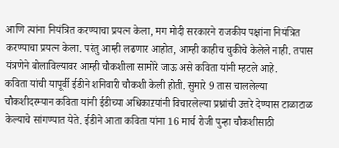आणि त्यांना नियंत्रित करण्याचा प्रयत्न केला, मग मोदी सरकारने राजकीय पक्षांना नियंत्रित करण्याचा प्रयत्न केला. परंतु आम्ही लढणार आहोत, आम्ही काहीच चुकीचे केलेले नाही. तपास यंत्रणेने बोलाविल्यावर आम्ही चौकशीला सामोरे जाऊ असे कविता यांनी म्हटले आहे.
कविता यांची यापूर्वी ईडीने शनिवारी चौकशी केली होती. सुमारे 9 तास चाललेल्या चौकशीदरम्यान कविता यांनी ईडीच्या अधिकाऱयांनी विचारलेल्या प्रश्नांची उत्तरे देण्यास टाळाटाळ केल्याचे सांगण्यात येते. ईडीने आता कविता यांना 16 मार्च रोजी पुन्हा चौकशीसाठी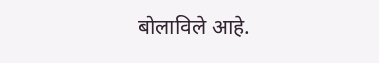बोलाविले आहे.